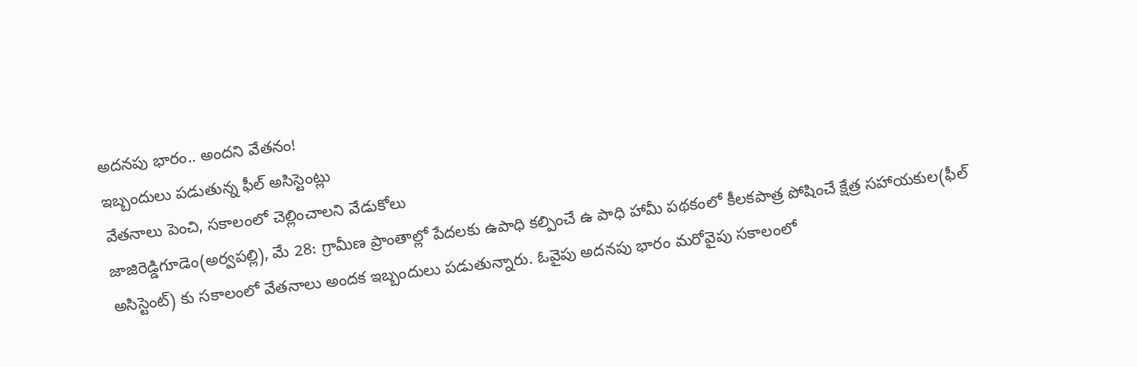అదనపు భారం.. అందని వేతనం!
ఇబ్బందులు పడుతున్న ఫీల్ అసిస్టెంట్లు
వేతనాలు పెంచి, సకాలంలో చెల్లించాలని వేడుకోలు
జాజిరెడ్డిగూడెం(అర్వపల్లి), మే 28: గ్రామీణ ప్రాంతాల్లో పేదలకు ఉపాధి కల్పించే ఉ పాధి హామీ పథకంలో కీలకపాత్ర పోషించే క్షేత్ర సహాయకుల(ఫీల్ అసిస్టెంట్) కు సకాలంలో వేతనాలు అందక ఇబ్బందులు పడుతున్నారు. ఓవైపు అదనపు భారం మరోవైపు సకాలంలో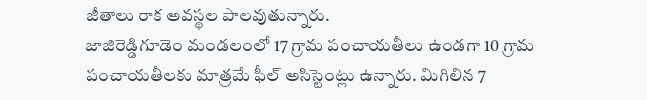జీతాలు రాక అవస్థల పాలవుతున్నారు.
జాజిరెడ్డిగూడెం మండలంలో 17 గ్రామ పంచాయతీలు ఉండగా 10 గ్రామ పంచాయతీలకు మాత్రమే ఫీల్ అసిస్టెంట్లు ఉన్నారు. మిగిలిన 7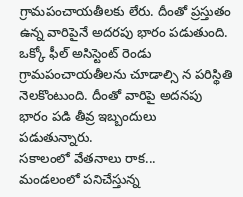గ్రామపంచాయతీలకు లేరు. దీంతో ప్రస్తుతం ఉన్న వారిపైనే అదరపు భారం పడుతుంది. ఒక్కో ఫీల్ అసిస్టెంట్ రెండు గ్రామపంచాయతీలను చూడాల్సి న పరిస్థితి నెలకొంటుంది. దీంతో వారిపై అదనపు భారం పడి తీవ్ర ఇబ్బందులు పడుతున్నారు.
సకాలంలో వేతనాలు రాక...
మండలంలో పనిచేస్తున్న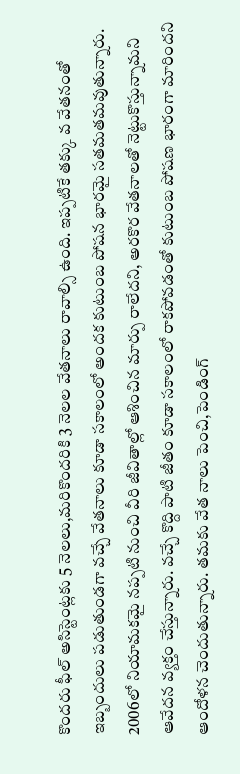కొందరు ఫీల్ అసిస్టెంట్లకు 5 నెలలు,మరికొందరికి 3 నెలల వేతనాలు రావాల్సి ఉంది. ఇప్పటికే తక్కు వ వేతనంతో ఇబ్బందులు పడుతుండగా వచ్చే వేతనాలు కూడా సకాలంలో అందక కుటుంబ పోషన భారమై సతమతమవుతున్నారు.
2006లో నియామకమై నప్పటి నుంచి వీరి జీవితాల్లో ఆశించిన మార్పు రాలేదని, అరకొర వేతనాలతో నెట్టుకొస్తున్నామని ఆవేదన వ్యక్తం చేస్తున్నారు. వచ్చే కొద్ది పాటి జీతం కూడా సకాలంలో రాకపోవడంతో కుటుంబ పోషణ భారంగా మారిందని ఆందోళన చెందుతున్నారు. తమకు వేత నాలు పెంచి,పెండింగ్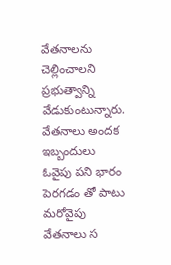వేతనాలను చెల్లించాలని ప్రభుత్వాన్ని వేడుకుంటున్నారు.
వేతనాలు అందక ఇబ్బందులు
ఓవైపు పని భారం పెరగడం తో పాటు మరోవైపు వేతనాలు స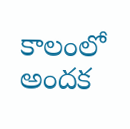కాలంలో అందక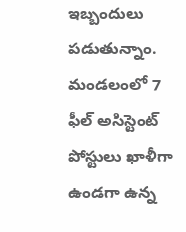ఇబ్బందులు పడుతున్నాం. మండలంలో 7 ఫీల్ అసిస్టెంట్ పోస్టులు ఖాళీగా ఉండగా ఉన్న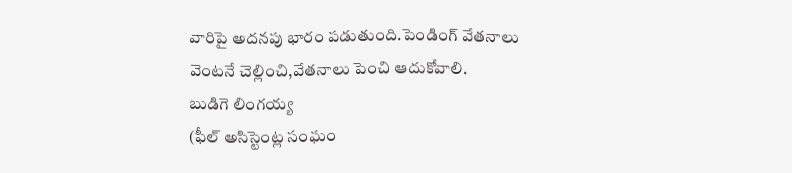వారిపై అదనపు భారం పడుతుంది.పెండింగ్ వేతనాలు వెంటనే చెల్లించి,వేతనాలు పెంచి ఆదుకోవాలి.
బుడిగె లింగయ్య
(ఫీల్ అసిస్టెంట్ల సంఘం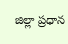జిల్లా ప్రధాన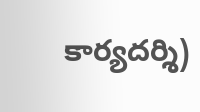కార్యదర్శి)